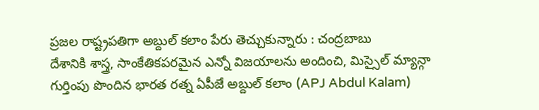ప్రజల రాష్ట్రపతిగా అబ్దుల్ కలాం పేరు తెచ్చుకున్నారు : చంద్రబాబు
దేశానికి శాస్త్ర, సాంకేతికపరమైన ఎన్నో విజయాలను అందించి, మిస్సైల్ మ్యాన్గా గుర్తింపు పొందిన భారత రత్న ఏపీజే అబ్దుల్ కలాం (APJ Abdul Kalam)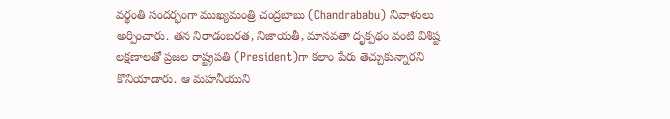వర్థంతి సందర్భంగా ముఖ్యమంత్రి చంద్రబాబు (Chandrababu) నివాళులు అర్పించారు. తన నిరాడంబరత, నిజాయతీ, మానవతా దృక్పథం వంటి విశిష్ట లక్షణాలతో ప్రజల రాష్ట్రపతి (President)గా కలాం పేరు తెచ్చుకున్నారని కొనియాడారు. ఆ మహనీయుని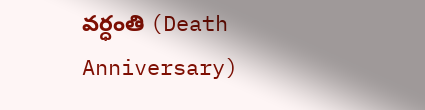వర్ధంతి (Death Anniversary)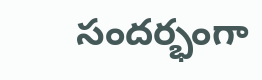సందర్భంగా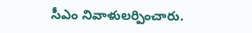సీఎం నివాళులర్పించారు.